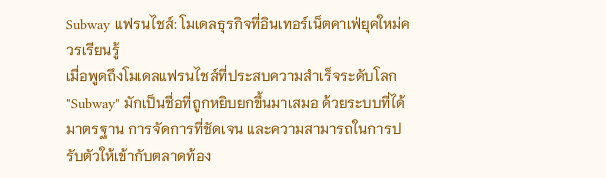Subway แฟรนไชส์: โมเดลธุรกิจที่อินเทอร์เน็ตคาเฟ่ยุคใหม่ควรเรียนรู้
เมื่อพูดถึงโมเดลแฟรนไชส์ที่ประสบความสำเร็จระดับโลก "Subway" มักเป็นชื่อที่ถูกหยิบยกขึ้นมาเสมอ ด้วยระบบที่ได้มาตรฐาน การจัดการที่ชัดเจน และความสามารถในการปรับตัวให้เข้ากับตลาดท้อง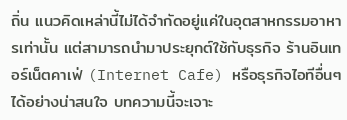ถิ่น แนวคิดเหล่านี้ไม่ได้จำกัดอยู่แค่ในอุตสาหกรรมอาหารเท่านั้น แต่สามารถนำมาประยุกต์ใช้กับธุรกิจ ร้านอินเทอร์เน็ตคาเฟ่ (Internet Cafe) หรือธุรกิจไอทีอื่นๆ ได้อย่างน่าสนใจ บทความนี้จะเจาะ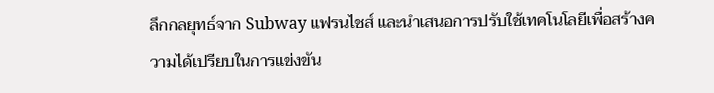ลึกกลยุทธ์จาก Subway แฟรนไชส์ และนำเสนอการปรับใช้เทคโนโลยีเพื่อสร้างความได้เปรียบในการแข่งขัน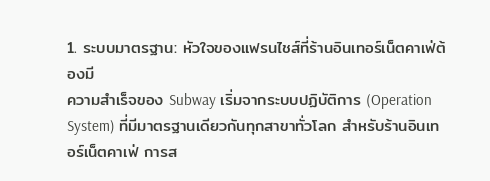1. ระบบมาตรฐาน: หัวใจของแฟรนไชส์ที่ร้านอินเทอร์เน็ตคาเฟ่ต้องมี
ความสำเร็จของ Subway เริ่มจากระบบปฏิบัติการ (Operation System) ที่มีมาตรฐานเดียวกันทุกสาขาทั่วโลก สำหรับร้านอินเทอร์เน็ตคาเฟ่ การส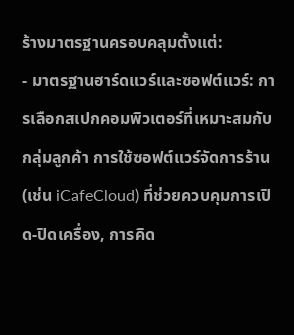ร้างมาตรฐานครอบคลุมตั้งแต่:
- มาตรฐานฮาร์ดแวร์และซอฟต์แวร์: การเลือกสเปกคอมพิวเตอร์ที่เหมาะสมกับกลุ่มลูกค้า การใช้ซอฟต์แวร์จัดการร้าน (เช่น iCafeCloud) ที่ช่วยควบคุมการเปิด-ปิดเครื่อง, การคิด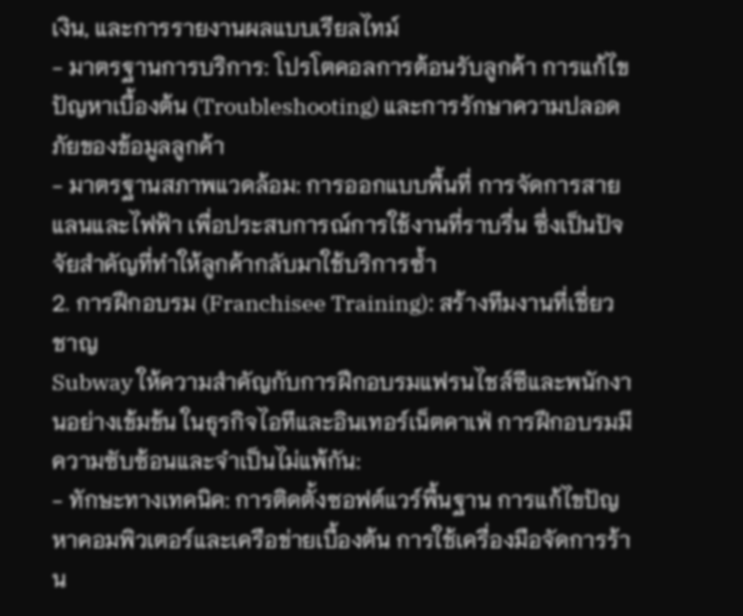เงิน, และการรายงานผลแบบเรียลไทม์
- มาตรฐานการบริการ: โปรโตคอลการต้อนรับลูกค้า การแก้ไขปัญหาเบื้องต้น (Troubleshooting) และการรักษาความปลอดภัยของข้อมูลลูกค้า
- มาตรฐานสภาพแวดล้อม: การออกแบบพื้นที่ การจัดการสายแลนและไฟฟ้า เพื่อประสบการณ์การใช้งานที่ราบรื่น ซึ่งเป็นปัจจัยสำคัญที่ทำให้ลูกค้ากลับมาใช้บริการซ้ำ
2. การฝึกอบรม (Franchisee Training): สร้างทีมงานที่เชี่ยวชาญ
Subway ให้ความสำคัญกับการฝึกอบรมแฟรนไชส์ซีและพนักงานอย่างเข้มข้น ในธุรกิจไอทีและอินเทอร์เน็ตคาเฟ่ การฝึกอบรมมีความซับซ้อนและจำเป็นไม่แพ้กัน:
- ทักษะทางเทคนิค: การติดตั้งซอฟต์แวร์พื้นฐาน การแก้ไขปัญหาคอมพิวเตอร์และเครือข่ายเบื้องต้น การใช้เครื่องมือจัดการร้าน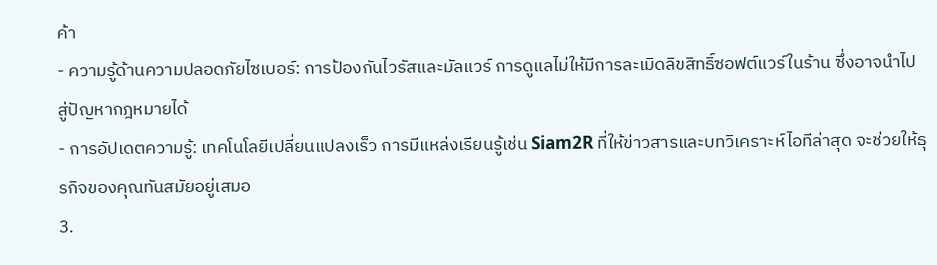ค้า
- ความรู้ด้านความปลอดภัยไซเบอร์: การป้องกันไวรัสและมัลแวร์ การดูแลไม่ให้มีการละเมิดลิขสิทธิ์ซอฟต์แวร์ในร้าน ซึ่งอาจนำไปสู่ปัญหากฎหมายได้
- การอัปเดตความรู้: เทคโนโลยีเปลี่ยนแปลงเร็ว การมีแหล่งเรียนรู้เช่น Siam2R ที่ให้ข่าวสารและบทวิเคราะห์ไอทีล่าสุด จะช่วยให้ธุรกิจของคุณทันสมัยอยู่เสมอ
3.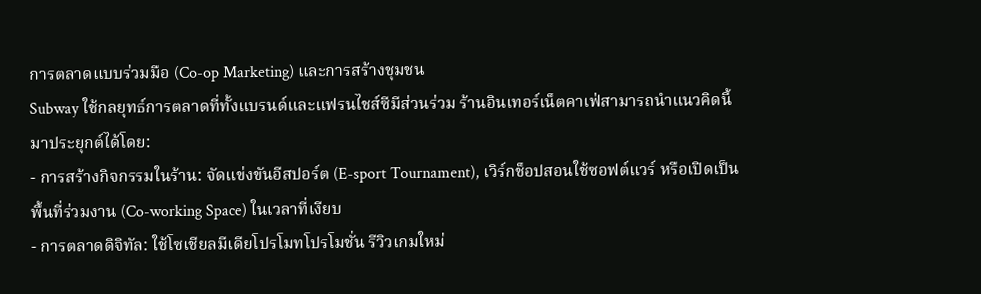การตลาดแบบร่วมมือ (Co-op Marketing) และการสร้างชุมชน
Subway ใช้กลยุทธ์การตลาดที่ทั้งแบรนด์และแฟรนไชส์ซีมีส่วนร่วม ร้านอินเทอร์เน็ตคาเฟ่สามารถนำแนวคิดนี้มาประยุกต์ได้โดย:
- การสร้างกิจกรรมในร้าน: จัดแข่งขันอีสปอร์ต (E-sport Tournament), เวิร์กช็อปสอนใช้ซอฟต์แวร์ หรือเปิดเป็นพื้นที่ร่วมงาน (Co-working Space) ในเวลาที่เงียบ
- การตลาดดิจิทัล: ใช้โซเชียลมีเดียโปรโมทโปรโมชั่น รีวิวเกมใหม่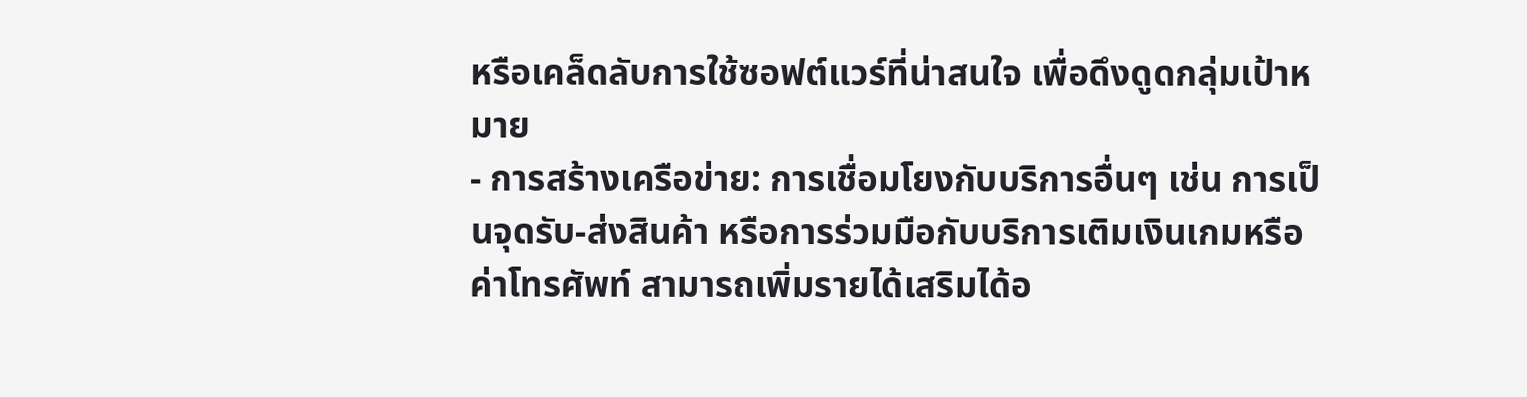หรือเคล็ดลับการใช้ซอฟต์แวร์ที่น่าสนใจ เพื่อดึงดูดกลุ่มเป้าหมาย
- การสร้างเครือข่าย: การเชื่อมโยงกับบริการอื่นๆ เช่น การเป็นจุดรับ-ส่งสินค้า หรือการร่วมมือกับบริการเติมเงินเกมหรือค่าโทรศัพท์ สามารถเพิ่มรายได้เสริมได้อ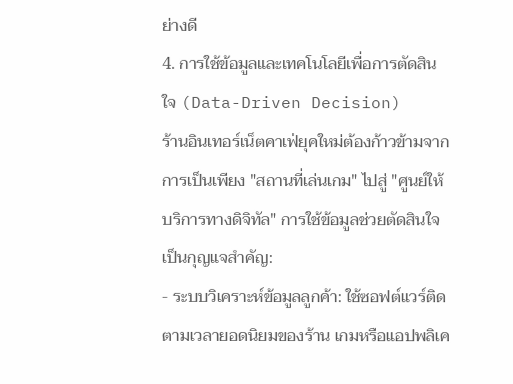ย่างดี
4. การใช้ข้อมูลและเทคโนโลยีเพื่อการตัดสินใจ (Data-Driven Decision)
ร้านอินเทอร์เน็ตคาเฟ่ยุคใหม่ต้องก้าวข้ามจากการเป็นเพียง "สถานที่เล่นเกม" ไปสู่ "ศูนย์ให้บริการทางดิจิทัล" การใช้ข้อมูลช่วยตัดสินใจเป็นกุญแจสำคัญ:
- ระบบวิเคราะห์ข้อมูลลูกค้า: ใช้ซอฟต์แวร์ติดตามเวลายอดนิยมของร้าน เกมหรือแอปพลิเค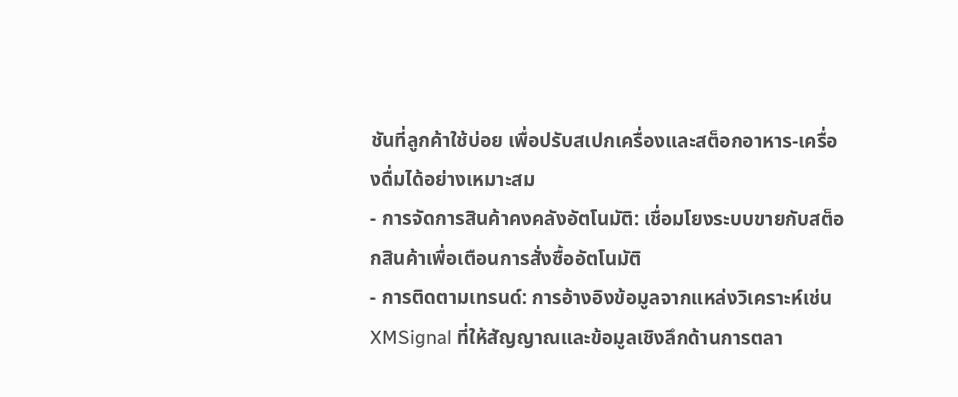ชันที่ลูกค้าใช้บ่อย เพื่อปรับสเปกเครื่องและสต็อกอาหาร-เครื่องดื่มได้อย่างเหมาะสม
- การจัดการสินค้าคงคลังอัตโนมัติ: เชื่อมโยงระบบขายกับสต็อกสินค้าเพื่อเตือนการสั่งซื้ออัตโนมัติ
- การติดตามเทรนด์: การอ้างอิงข้อมูลจากแหล่งวิเคราะห์เช่น XMSignal ที่ให้สัญญาณและข้อมูลเชิงลึกด้านการตลา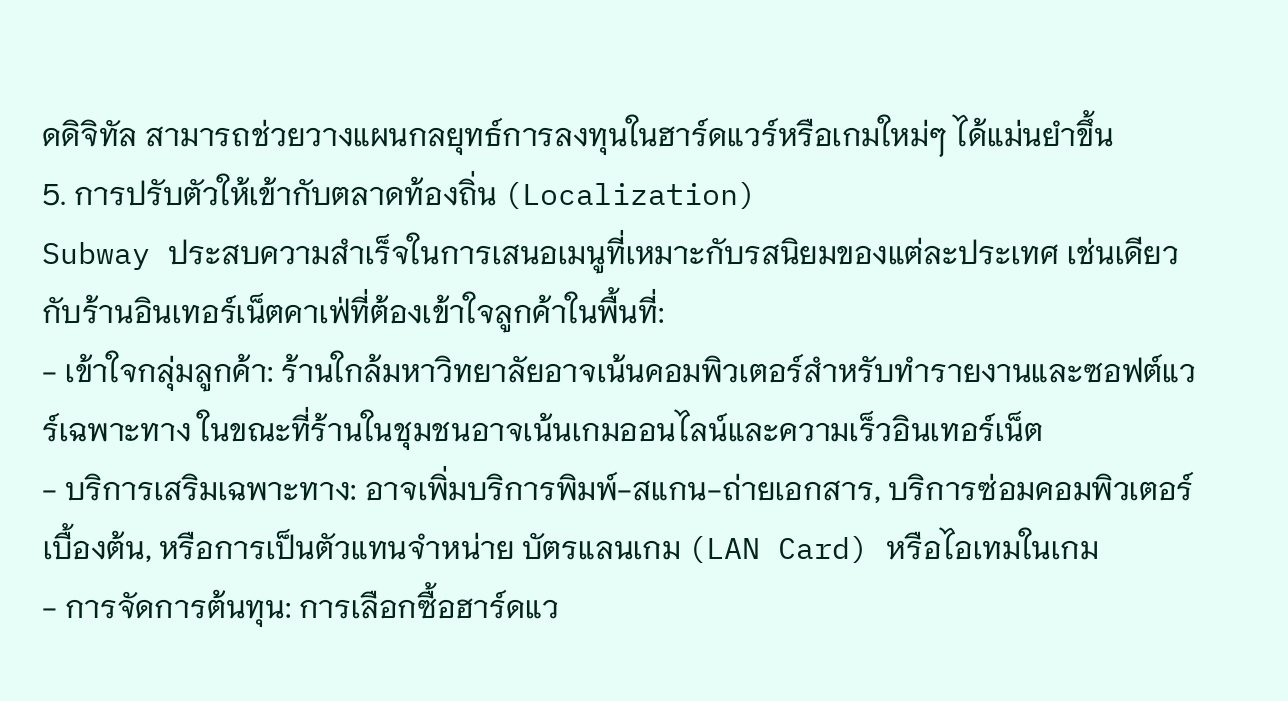ดดิจิทัล สามารถช่วยวางแผนกลยุทธ์การลงทุนในฮาร์ดแวร์หรือเกมใหม่ๆ ได้แม่นยำขึ้น
5. การปรับตัวให้เข้ากับตลาดท้องถิ่น (Localization)
Subway ประสบความสำเร็จในการเสนอเมนูที่เหมาะกับรสนิยมของแต่ละประเทศ เช่นเดียวกับร้านอินเทอร์เน็ตคาเฟ่ที่ต้องเข้าใจลูกค้าในพื้นที่:
- เข้าใจกลุ่มลูกค้า: ร้านใกล้มหาวิทยาลัยอาจเน้นคอมพิวเตอร์สำหรับทำรายงานและซอฟต์แวร์เฉพาะทาง ในขณะที่ร้านในชุมชนอาจเน้นเกมออนไลน์และความเร็วอินเทอร์เน็ต
- บริการเสริมเฉพาะทาง: อาจเพิ่มบริการพิมพ์-สแกน-ถ่ายเอกสาร, บริการซ่อมคอมพิวเตอร์เบื้องต้น, หรือการเป็นตัวแทนจำหน่าย บัตรแลนเกม (LAN Card) หรือไอเทมในเกม
- การจัดการต้นทุน: การเลือกซื้อฮาร์ดแว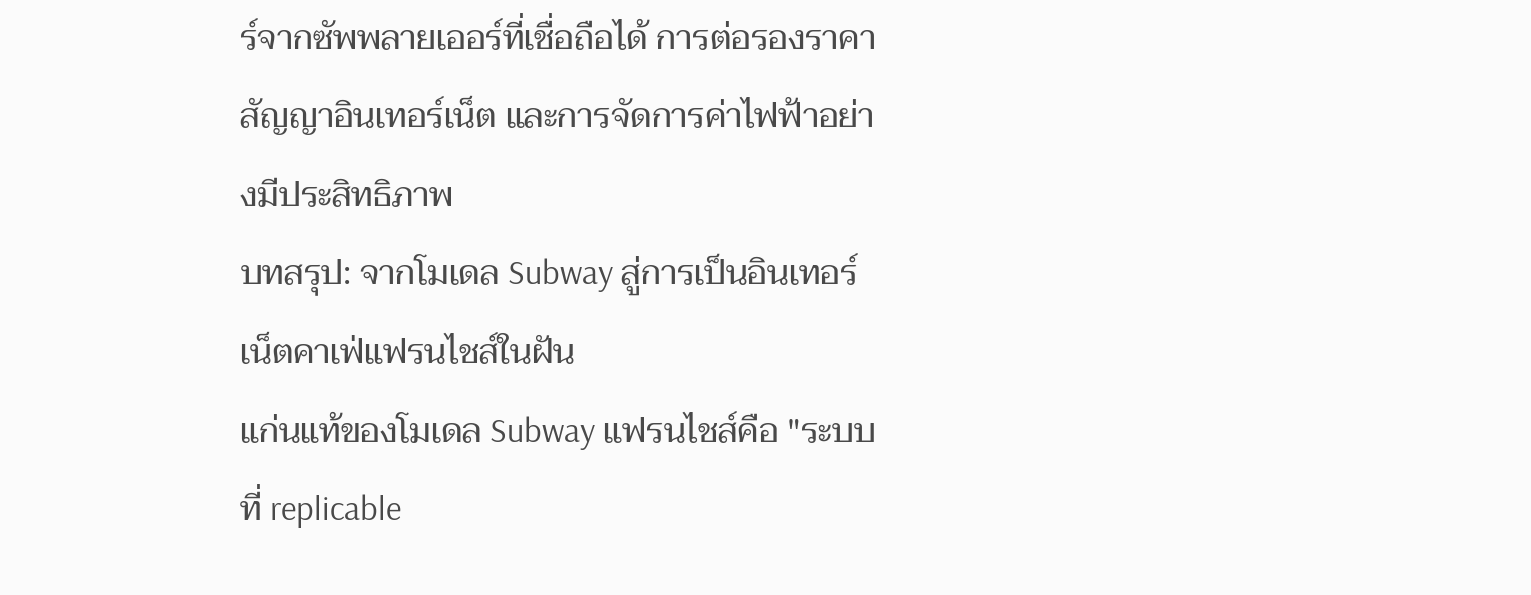ร์จากซัพพลายเออร์ที่เชื่อถือได้ การต่อรองราคาสัญญาอินเทอร์เน็ต และการจัดการค่าไฟฟ้าอย่างมีประสิทธิภาพ
บทสรุป: จากโมเดล Subway สู่การเป็นอินเทอร์เน็ตคาเฟ่แฟรนไชส์ในฝัน
แก่นแท้ของโมเดล Subway แฟรนไชส์คือ "ระบบที่ replicable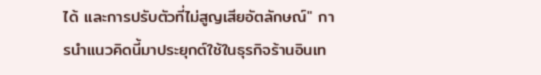ได้ และการปรับตัวที่ไม่สูญเสียอัตลักษณ์" การนำแนวคิดนี้มาประยุกต์ใช้ในธุรกิจร้านอินเท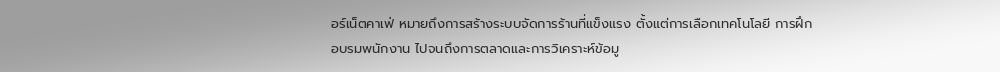อร์เน็ตคาเฟ่ หมายถึงการสร้างระบบจัดการร้านที่แข็งแรง ตั้งแต่การเลือกเทคโนโลยี การฝึกอบรมพนักงาน ไปจนถึงการตลาดและการวิเคราะห์ข้อมู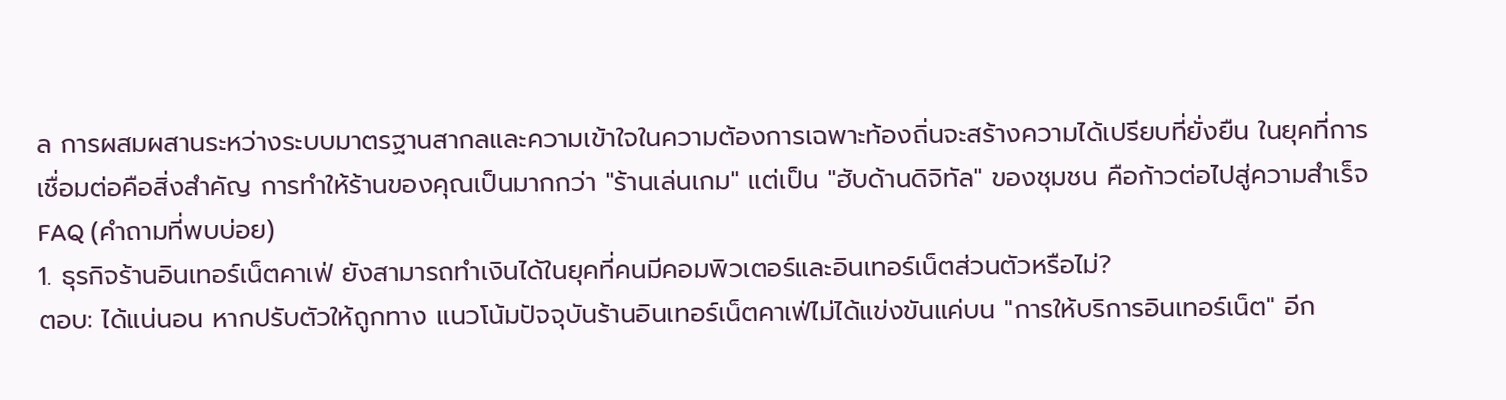ล การผสมผสานระหว่างระบบมาตรฐานสากลและความเข้าใจในความต้องการเฉพาะท้องถิ่นจะสร้างความได้เปรียบที่ยั่งยืน ในยุคที่การเชื่อมต่อคือสิ่งสำคัญ การทำให้ร้านของคุณเป็นมากกว่า "ร้านเล่นเกม" แต่เป็น "ฮับด้านดิจิทัล" ของชุมชน คือก้าวต่อไปสู่ความสำเร็จ
FAQ (คำถามที่พบบ่อย)
1. ธุรกิจร้านอินเทอร์เน็ตคาเฟ่ ยังสามารถทำเงินได้ในยุคที่คนมีคอมพิวเตอร์และอินเทอร์เน็ตส่วนตัวหรือไม่?
ตอบ: ได้แน่นอน หากปรับตัวให้ถูกทาง แนวโน้มปัจจุบันร้านอินเทอร์เน็ตคาเฟ่ไม่ได้แข่งขันแค่บน "การให้บริการอินเทอร์เน็ต" อีก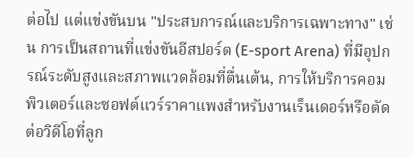ต่อไป แต่แข่งขันบน "ประสบการณ์และบริการเฉพาะทาง" เช่น การเป็นสถานที่แข่งขันอีสปอร์ต (E-sport Arena) ที่มีอุปกรณ์ระดับสูงและสภาพแวดล้อมที่ตื่นเต้น, การให้บริการคอมพิวเตอร์และซอฟต์แวร์ราคาแพงสำหรับงานเร็นเดอร์หรือตัดต่อวิดีโอที่ลูก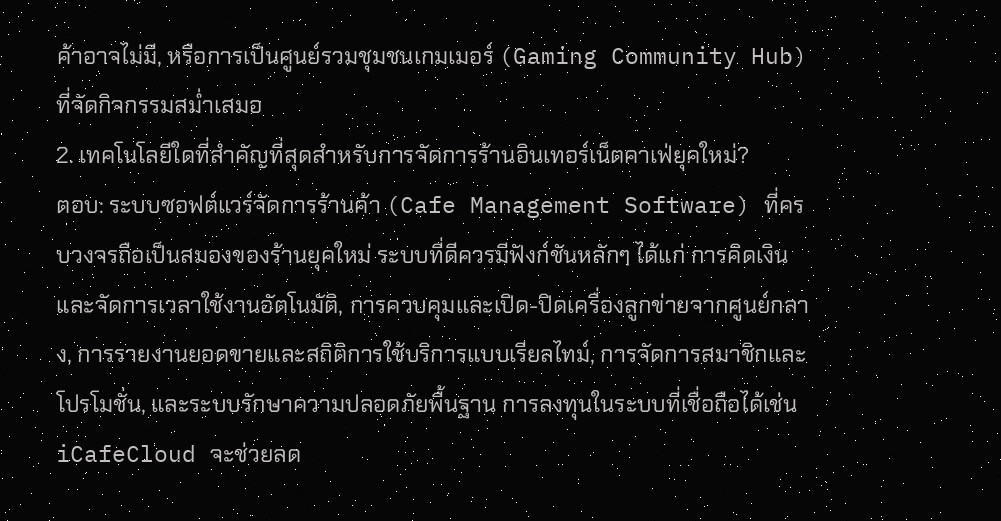ค้าอาจไม่มี, หรือการเป็นศูนย์รวมชุมชนเกมเมอร์ (Gaming Community Hub) ที่จัดกิจกรรมสม่ำเสมอ
2. เทคโนโลยีใดที่สำคัญที่สุดสำหรับการจัดการร้านอินเทอร์เน็ตคาเฟ่ยุคใหม่?
ตอบ: ระบบซอฟต์แวร์จัดการร้านค้า (Cafe Management Software) ที่ครบวงจรถือเป็นสมองของร้านยุคใหม่ ระบบที่ดีควรมีฟังก์ชันหลักๆ ได้แก่ การคิดเงินและจัดการเวลาใช้งานอัตโนมัติ, การควบคุมและเปิด-ปิดเครื่องลูกข่ายจากศูนย์กลาง, การรายงานยอดขายและสถิติการใช้บริการแบบเรียลไทม์, การจัดการสมาชิกและโปรโมชั่น, และระบบรักษาความปลอดภัยพื้นฐาน การลงทุนในระบบที่เชื่อถือได้เช่น iCafeCloud จะช่วยลด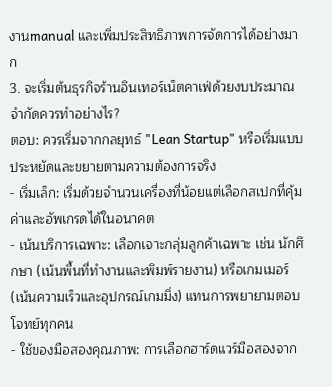งานmanual และเพิ่มประสิทธิภาพการจัดการได้อย่างมาก
3. จะเริ่มต้นธุรกิจร้านอินเทอร์เน็ตคาเฟ่ด้วยงบประมาณจำกัดควรทำอย่างไร?
ตอบ: ควรเริ่มจากกลยุทธ์ "Lean Startup" หรือเริ่มแบบประหยัดและขยายตามความต้องการจริง
- เริ่มเล็ก: เริ่มด้วยจำนวนเครื่องที่น้อยแต่เลือกสเปกที่คุ้มค่าและอัพเกรดได้ในอนาคต
- เน้นบริการเฉพาะ: เลือกเจาะกลุ่มลูกค้าเฉพาะ เช่น นักศึกษา (เน้นพื้นที่ทำงานและพิมพ์รายงาน) หรือเกมเมอร์ (เน้นความเร็วและอุปกรณ์เกมมิ่ง) แทนการพยายามตอบโจทย์ทุกคน
- ใช้ของมือสองคุณภาพ: การเลือกฮาร์ดแวร์มือสองจาก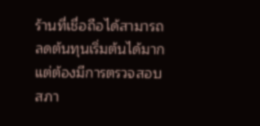ร้านที่เชื่อถือได้สามารถลดต้นทุนเริ่มต้นได้มาก แต่ต้องมีการตรวจสอบสภา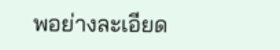พอย่างละเอียด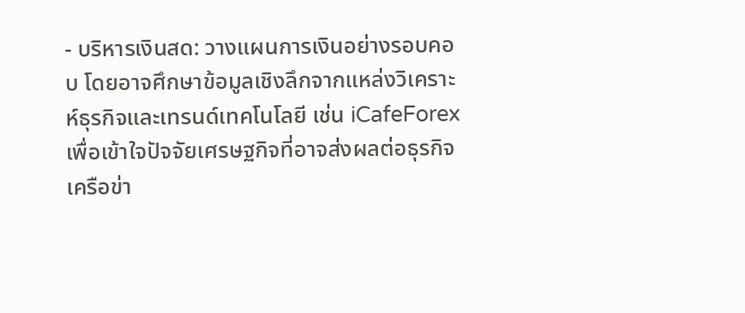- บริหารเงินสด: วางแผนการเงินอย่างรอบคอบ โดยอาจศึกษาข้อมูลเชิงลึกจากแหล่งวิเคราะห์ธุรกิจและเทรนด์เทคโนโลยี เช่น iCafeForex เพื่อเข้าใจปัจจัยเศรษฐกิจที่อาจส่งผลต่อธุรกิจ
เครือข่า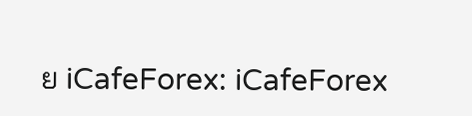ย iCafeForex: iCafeForex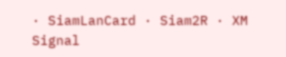· SiamLanCard · Siam2R · XM Signal